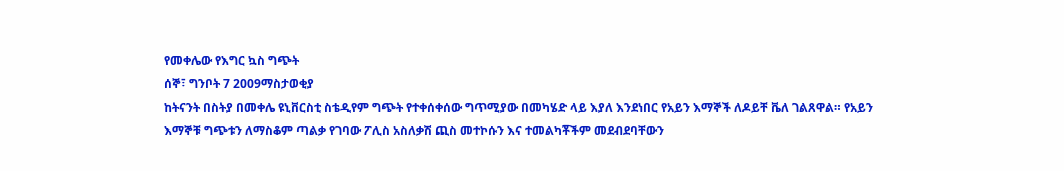የመቀሌው የእግር ኳስ ግጭት
ሰኞ፣ ግንቦት 7 2009ማስታወቂያ
ከትናንት በስትያ በመቀሌ ዩኒቨርስቲ ስቴዲየም ግጭት የተቀሰቀሰው ግጥሚያው በመካሄድ ላይ እያለ እንደነበር የአይን እማኞች ለዶይቸ ቬለ ገልጸዋል። የአይን እማኞቹ ግጭቱን ለማስቆም ጣልቃ የገባው ፖሊስ አስለቃሽ ጪስ መተኮሱን እና ተመልካቾችም መደብደባቸውን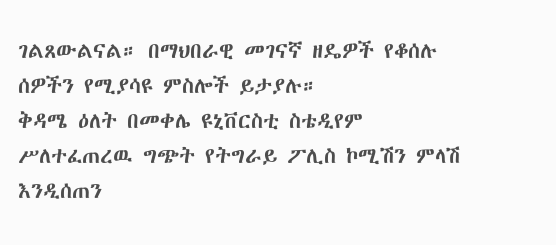ገልጸውልናል። በማህበራዊ መገናኛ ዘዴዎች የቆሰሉ ሰዎችን የሚያሳዩ ምስሎች ይታያሉ።
ቅዳሜ ዕለት በመቀሌ ዩኒቨርስቲ ስቴዲየም ሥለተፈጠረዉ ግጭት የትግራይ ፖሊስ ኮሚሽን ምላሽ እንዲሰጠን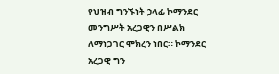የህዝብ ግንኙነት ኃላፊ ኮማንደር መንግሥት አረጋዊን በሥልክ ለማነጋገር ሞክረን ነበር። ኮማንደር አረጋዊ ግን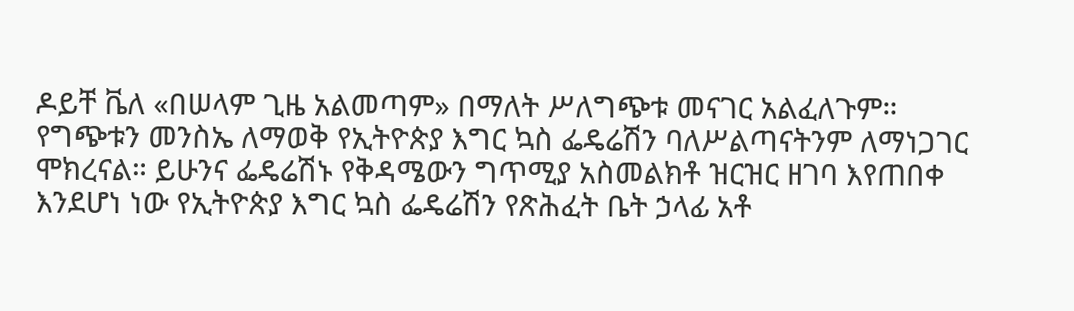ዶይቸ ቬለ «በሠላም ጊዜ አልመጣም» በማለት ሥለግጭቱ መናገር አልፈለጉም።
የግጭቱን መንስኤ ለማወቅ የኢትዮጵያ እግር ኳስ ፌዴሬሽን ባለሥልጣናትንም ለማነጋገር ሞክረናል። ይሁንና ፌዴሬሽኑ የቅዳሜውን ግጥሚያ አስመልክቶ ዝርዝር ዘገባ እየጠበቀ እንደሆነ ነው የኢትዮጵያ እግር ኳስ ፌዴሬሽን የጽሕፈት ቤት ኃላፊ አቶ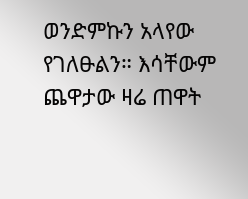ወንድምኩን አላየው የገለፁልን። እሳቸውም ጨዋታው ዛሬ ጠዋት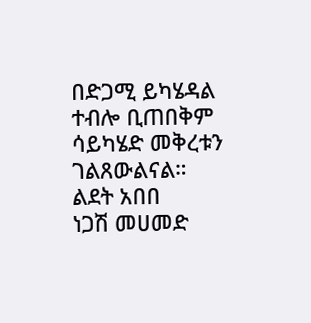በድጋሚ ይካሄዳል ተብሎ ቢጠበቅም ሳይካሄድ መቅረቱን ገልጸውልናል።
ልደት አበበ
ነጋሽ መሀመድ